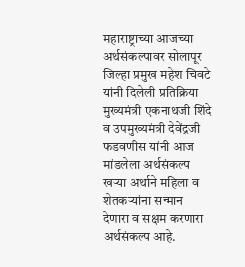महाराष्ट्राच्या आजच्या अर्थसंकल्पावर सोलापूर जिल्हा प्रमुख महेश चिवटे यांनी दिलेली प्रतिक्रिया
मुख्यमंत्री एकनाथजी शिंदे व उपमुख्यमंत्री देवेंद्रजी फडवणीस यांनी आज मांडलेला अर्थसंकल्प खऱ्या अर्थाने महिला व शेतकऱ्यांना सन्मान देणारा व सक्षम करणारा अर्थसंकल्प आहे.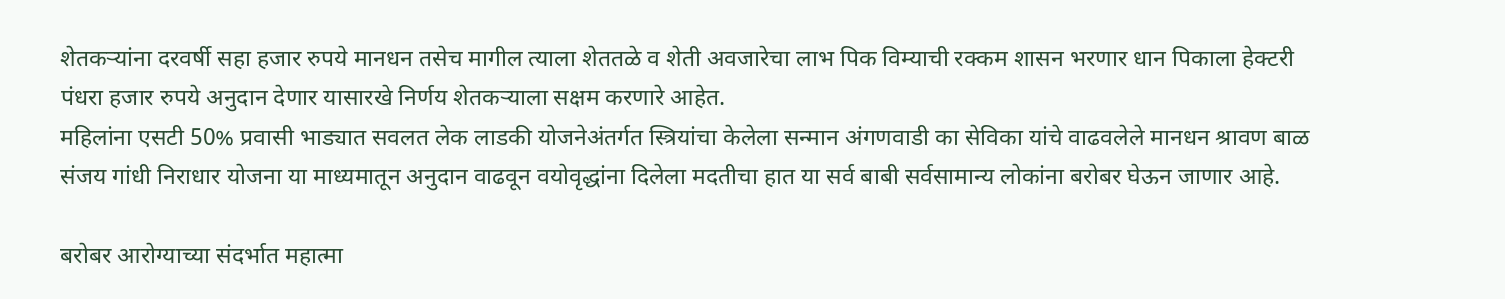शेतकऱ्यांना दरवर्षी सहा हजार रुपये मानधन तसेच मागील त्याला शेततळे व शेती अवजारेचा लाभ पिक विम्याची रक्कम शासन भरणार धान पिकाला हेक्टरी पंधरा हजार रुपये अनुदान देणार यासारखे निर्णय शेतकऱ्याला सक्षम करणारे आहेत.
महिलांना एसटी 50% प्रवासी भाड्यात सवलत लेक लाडकी योजनेअंतर्गत स्त्रियांचा केलेला सन्मान अंगणवाडी का सेविका यांचे वाढवलेले मानधन श्रावण बाळ संजय गांधी निराधार योजना या माध्यमातून अनुदान वाढवून वयोवृद्धांना दिलेला मदतीचा हात या सर्व बाबी सर्वसामान्य लोकांना बरोबर घेऊन जाणार आहे.

बरोबर आरोग्याच्या संदर्भात महात्मा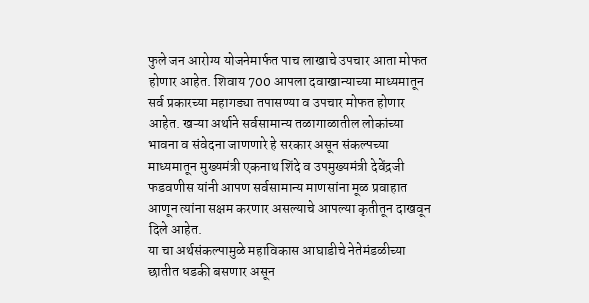फुले जन आरोग्य योजनेमार्फत पाच लाखाचे उपचार आता मोफत होणार आहेत. शिवाय 700 आपला दवाखान्याच्या माध्यमातून सर्व प्रकारच्या महागड्या तपासण्या व उपचार मोफत होणार आहेत. खऱ्या अर्थाने सर्वसामान्य तळागाळातील लोकांच्या भावना व संवेदना जाणणारे हे सरकार असून संकल्पच्या माध्यमातून मुख्यमंत्री एकनाथ शिंदे व उपमुख्यमंत्री देवेंद्रजी फडवणीस यांनी आपण सर्वसामान्य माणसांना मूळ प्रवाहात आणून त्यांना सक्षम करणार असल्याचे आपल्या कृतीतून दाखवून दिले आहेत.
या चा अर्थसंकल्पामुळे महाविकास आघाडीचे नेतेमंडळीच्या छातीत धडकी बसणार असून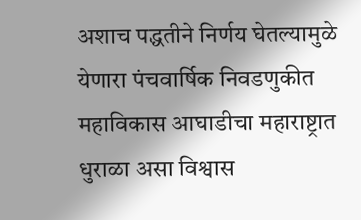अशाच पद्धतीने निर्णय घेतल्यामुळे येणारा पंचवार्षिक निवडणुकीत महाविकास आघाडीचा महाराष्ट्रात धुराळा असा विश्वास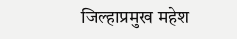जिल्हाप्रमुख महेश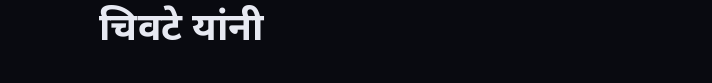चिवटे यांनी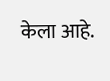केला आहे.